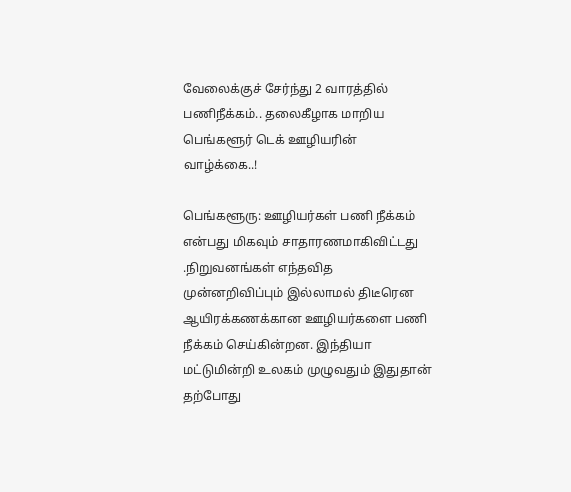வேலைக்குச் சேர்ந்து 2 வாரத்தில் பணிநீக்கம்.. தலைகீழாக மாறிய பெங்களூர் டெக் ஊழியரின் வாழ்க்கை..!

பெங்களூரு: ஊழியர்கள் பணி நீக்கம் என்பது மிகவும் சாதாரணமாகிவிட்டது .நிறுவனங்கள் எந்தவித முன்னறிவிப்பும் இல்லாமல் திடீரென ஆயிரக்கணக்கான ஊழியர்களை பணி நீக்கம் செய்கின்றன. இந்தியா மட்டுமின்றி உலகம் முழுவதும் இதுதான் தற்போது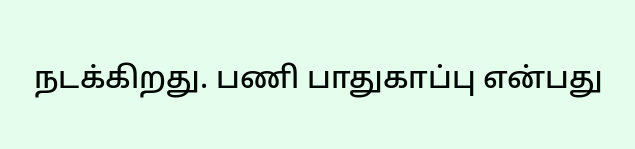நடக்கிறது. பணி பாதுகாப்பு என்பது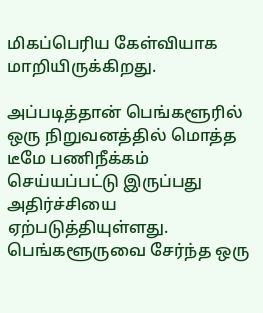மிகப்பெரிய கேள்வியாக மாறியிருக்கிறது.

அப்படித்தான் பெங்களூரில் ஒரு நிறுவனத்தில் மொத்த டீமே பணிநீக்கம் செய்யப்பட்டு இருப்பது அதிர்ச்சியை ஏற்படுத்தியுள்ளது. பெங்களூருவை சேர்ந்த ஒரு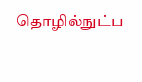தொழில்நுட்ப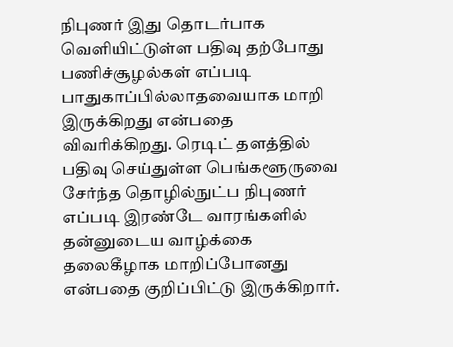நிபுணர் இது தொடர்பாக வெளியிட்டுள்ள பதிவு தற்போது பணிச்சூழல்கள் எப்படி பாதுகாப்பில்லாதவையாக மாறி இருக்கிறது என்பதை விவரிக்கிறது. ரெடிட் தளத்தில் பதிவு செய்துள்ள பெங்களூருவை சேர்ந்த தொழில்நுட்ப நிபுணர் எப்படி இரண்டே வாரங்களில் தன்னுடைய வாழ்க்கை தலைகீழாக மாறிப்போனது என்பதை குறிப்பிட்டு இருக்கிறார்.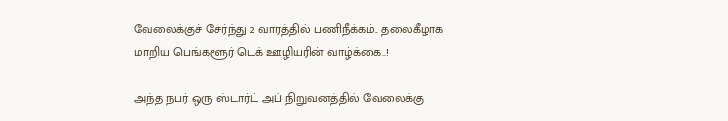வேலைக்குச் சேர்ந்து 2 வாரத்தில் பணிநீக்கம்.. தலைகீழாக மாறிய பெங்களூர் டெக் ஊழியரின் வாழ்க்கை..!

அந்த நபர் ஒரு ஸ்டார்ட் அப் நிறுவனத்தில் வேலைக்கு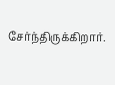சேர்ந்திருக்கிறார்.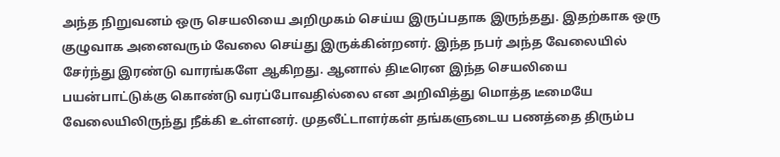அந்த நிறுவனம் ஒரு செயலியை அறிமுகம் செய்ய இருப்பதாக இருந்தது. இதற்காக ஒரு குழுவாக அனைவரும் வேலை செய்து இருக்கின்றனர். இந்த நபர் அந்த வேலையில் சேர்ந்து இரண்டு வாரங்களே ஆகிறது. ஆனால் திடீரென இந்த செயலியை பயன்பாட்டுக்கு கொண்டு வரப்போவதில்லை என அறிவித்து மொத்த டீமையே வேலையிலிருந்து நீக்கி உள்ளனர். முதலீட்டாளர்கள் தங்களுடைய பணத்தை திரும்ப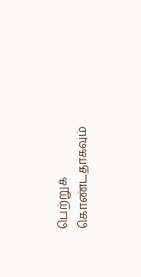பெற்றுக் கொண்டதாகவும்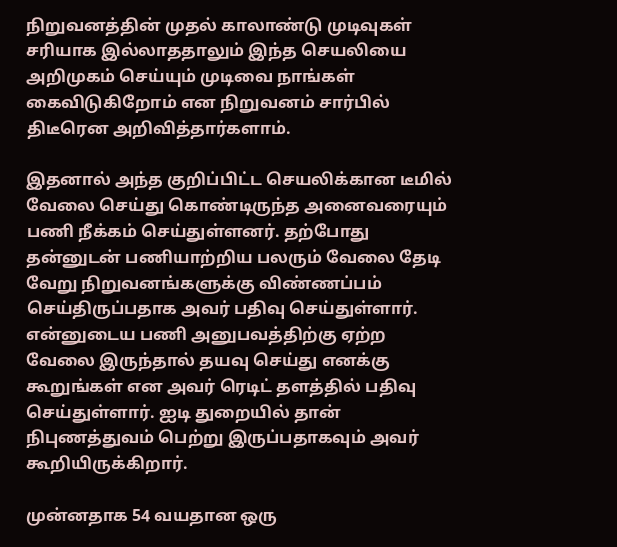நிறுவனத்தின் முதல் காலாண்டு முடிவுகள் சரியாக இல்லாததாலும் இந்த செயலியை அறிமுகம் செய்யும் முடிவை நாங்கள் கைவிடுகிறோம் என நிறுவனம் சார்பில் திடீரென அறிவித்தார்களாம்.

இதனால் அந்த குறிப்பிட்ட செயலிக்கான டீமில் வேலை செய்து கொண்டிருந்த அனைவரையும் பணி நீக்கம் செய்துள்ளனர். தற்போது தன்னுடன் பணியாற்றிய பலரும் வேலை தேடி வேறு நிறுவனங்களுக்கு விண்ணப்பம் செய்திருப்பதாக அவர் பதிவு செய்துள்ளார். என்னுடைய பணி அனுபவத்திற்கு ஏற்ற வேலை இருந்தால் தயவு செய்து எனக்கு கூறுங்கள் என அவர் ரெடிட் தளத்தில் பதிவு செய்துள்ளார். ஐடி துறையில் தான் நிபுணத்துவம் பெற்று இருப்பதாகவும் அவர் கூறியிருக்கிறார்.

முன்னதாக 54 வயதான ஒரு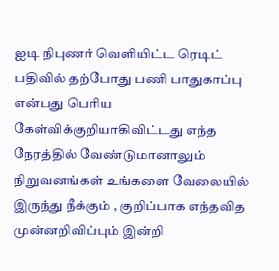ஐடி நிபுணர் வெளியிட்ட ரெடிட் பதிவில் தற்போது பணி பாதுகாப்பு என்பது பெரிய கேள்விக்குறியாகிவிட்டது எந்த நேரத்தில் வேண்டுமானாலும் நிறுவனங்கள் உங்களை வேலையில் இருந்து நீக்கும் , குறிப்பாக எந்தவித முன்னறிவிப்பும் இன்றி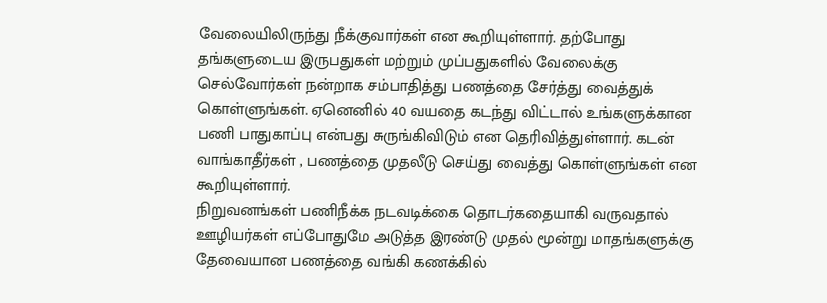வேலையிலிருந்து நீக்குவார்கள் என கூறியுள்ளார். தற்போது தங்களுடைய இருபதுகள் மற்றும் முப்பதுகளில் வேலைக்கு செல்வோர்கள் நன்றாக சம்பாதித்து பணத்தை சேர்த்து வைத்துக் கொள்ளுங்கள். ஏனெனில் 40 வயதை கடந்து விட்டால் உங்களுக்கான பணி பாதுகாப்பு என்பது சுருங்கிவிடும் என தெரிவித்துள்ளார். கடன் வாங்காதீர்கள் , பணத்தை முதலீடு செய்து வைத்து கொள்ளுங்கள் என கூறியுள்ளார்.
நிறுவனங்கள் பணிநீக்க நடவடிக்கை தொடர்கதையாகி வருவதால் ஊழியர்கள் எப்போதுமே அடுத்த இரண்டு முதல் மூன்று மாதங்களுக்கு தேவையான பணத்தை வங்கி கணக்கில்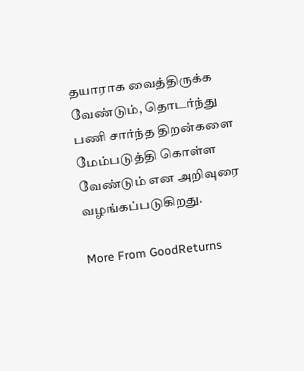தயாராக வைத்திருக்க வேண்டும், தொடர்ந்து பணி சார்ந்த திறன்களை மேம்படுத்தி கொள்ள வேண்டும் என அறிவுரை வழங்கப்படுகிறது.

More From GoodReturns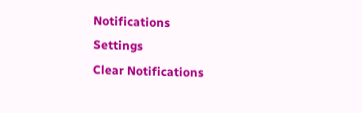Notifications
Settings
Clear Notifications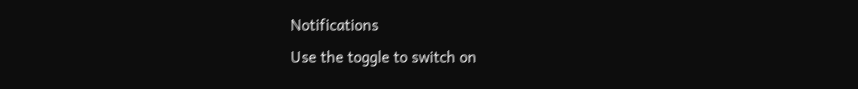Notifications
Use the toggle to switch on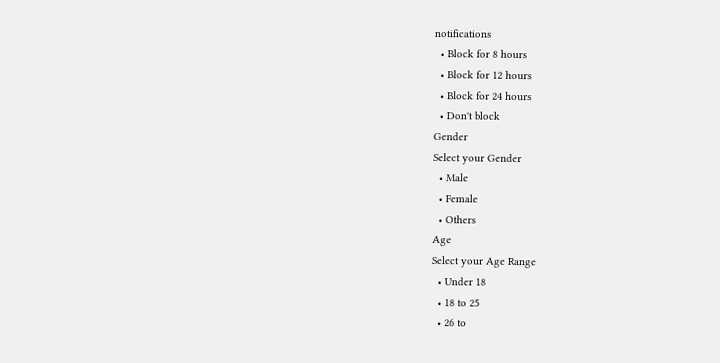notifications
  • Block for 8 hours
  • Block for 12 hours
  • Block for 24 hours
  • Don't block
Gender
Select your Gender
  • Male
  • Female
  • Others
Age
Select your Age Range
  • Under 18
  • 18 to 25
  • 26 to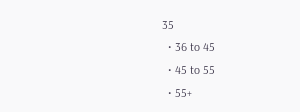35
  • 36 to 45
  • 45 to 55
  • 55+